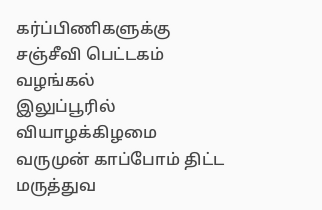கர்ப்பிணிகளுக்கு சஞ்சீவி பெட்டகம் வழங்கல்
இலுப்பூரில் வியாழக்கிழமை வருமுன் காப்போம் திட்ட மருத்துவ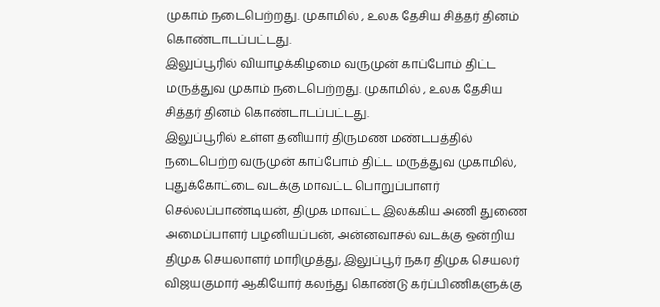முகாம் நடைபெற்றது. முகாமில் , உலக தேசிய சித்தர் தினம் கொண்டாடப்பட்டது.
இலுப்பூரில் வியாழக்கிழமை வருமுன் காப்போம் திட்ட மருத்துவ முகாம் நடைபெற்றது. முகாமில் , உலக தேசிய சித்தர் தினம் கொண்டாடப்பட்டது.
இலுப்பூரில் உள்ள தனியார் திருமண மண்டபத்தில் நடைபெற்ற வருமுன் காப்போம் திட்ட மருத்துவ முகாமில், புதுக்கோட்டை வடக்கு மாவட்ட பொறுப்பாளர் செல்லப்பாண்டியன், திமுக மாவட்ட இலக்கிய அணி துணை அமைப்பாளர் பழனியப்பன், அன்னவாசல் வடக்கு ஒன்றிய திமுக செயலாளர் மாரிமுத்து, இலுப்பூர் நகர திமுக செயலர் விஜயகுமார் ஆகியோர் கலந்து கொண்டு கர்ப்பிணிகளுக்கு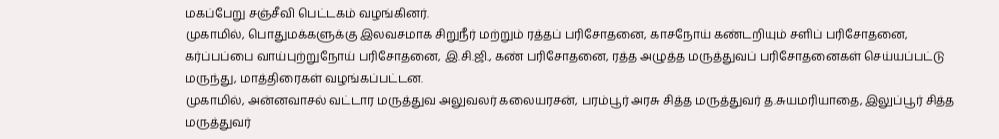மகப்பேறு சஞ்சீவி பெட்டகம் வழங்கினர்.
முகாமில், பொதுமக்களுக்கு இலவசமாக சிறுநீர் மற்றும் ரத்தப் பரிசோதனை, காசநோய் கண்டறியும் சளிப் பரிசோதனை, கர்ப்பப்பை வாய்புற்றுநோய் பரிசோதனை, இ.சி.ஜி., கண் பரிசோதனை, ரத்த அழுத்த மருத்துவப் பரிசோதனைகள் செய்யப்பட்டு மருந்து, மாத்திரைகள் வழங்கப்பட்டன.
முகாமில், அன்னவாசல் வட்டார மருத்துவ அலுவலர் கலையரசன், பரம்பூர் அரசு சித்த மருத்துவர் த.சுயமரியாதை, இலுப்பூர் சித்த மருத்துவர்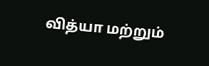வித்யா மற்றும்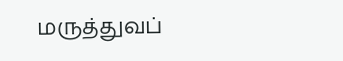மருத்துவப்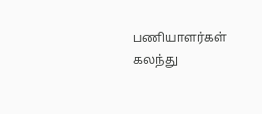பணியாளர்கள் கலந்து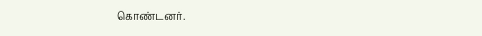கொண்டனர்.